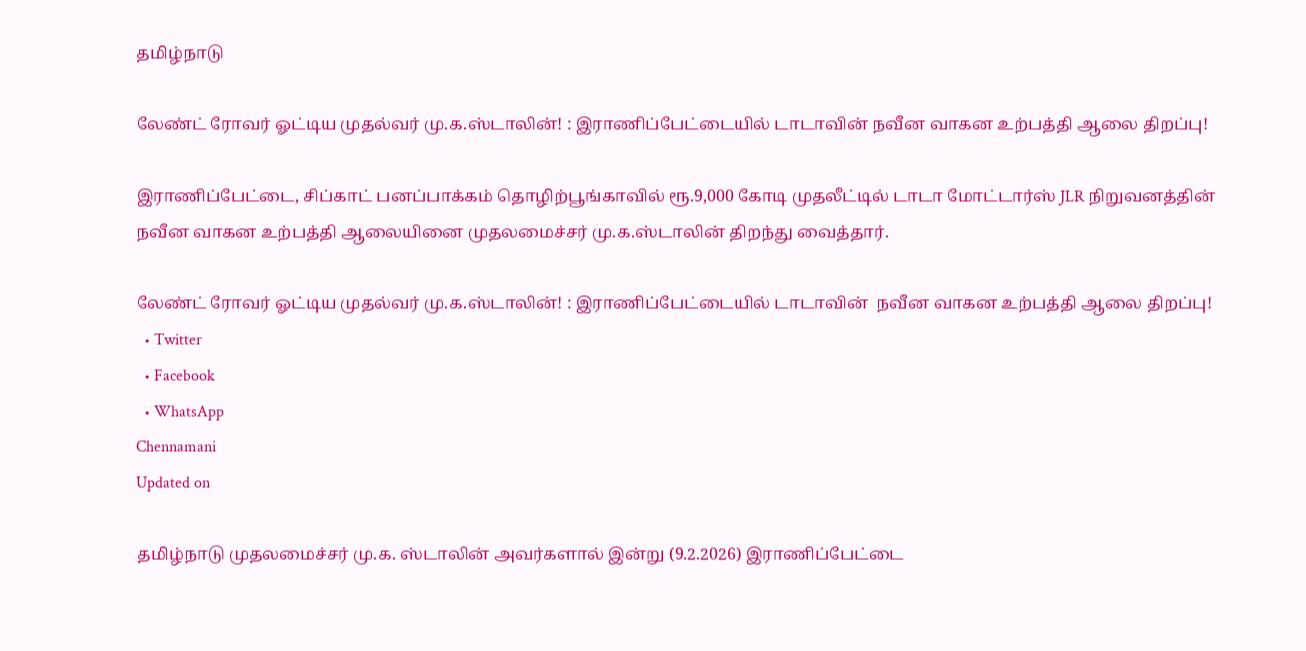தமிழ்நாடு

லேண்ட் ரோவர் ஓட்டிய முதல்வர் மு.க.ஸ்டாலின்! : இராணிப்பேட்டையில் டாடாவின் நவீன வாகன உற்பத்தி ஆலை திறப்பு!

இராணிப்பேட்டை, சிப்காட் பனப்பாக்கம் தொழிற்பூங்காவில் ரூ.9,000 கோடி முதலீட்டில் டாடா மோட்டார்ஸ் JLR நிறுவனத்தின் நவீன வாகன உற்பத்தி ஆலையினை முதலமைச்சர் மு.க.ஸ்டாலின் திறந்து வைத்தார்.

லேண்ட் ரோவர் ஓட்டிய முதல்வர் மு.க.ஸ்டாலின்! : இராணிப்பேட்டையில் டாடாவின்  நவீன வாகன உற்பத்தி ஆலை திறப்பு!
  • Twitter
  • Facebook
  • WhatsApp
Chennamani
Updated on

தமிழ்நாடு முதலமைச்சர் மு.க. ஸ்டாலின் அவர்களால் இன்று (9.2.2026) இராணிப்பேட்டை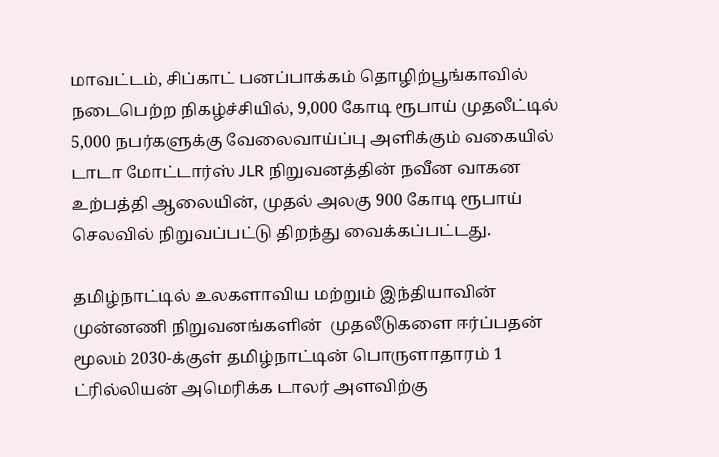மாவட்டம், சிப்காட் பனப்பாக்கம் தொழிற்பூங்காவில் நடைபெற்ற நிகழ்ச்சியில், 9,000 கோடி ரூபாய் முதலீட்டில் 5,000 நபர்களுக்கு வேலைவாய்ப்பு அளிக்கும் வகையில் டாடா மோட்டார்ஸ் JLR நிறுவனத்தின் நவீன வாகன உற்பத்தி ஆலையின், முதல் அலகு 900 கோடி ரூபாய் செலவில் நிறுவப்பட்டு திறந்து வைக்கப்பட்டது.

தமிழ்நாட்டில் உலகளாவிய மற்றும் இந்தியாவின் முன்னணி நிறுவனங்களின்  முதலீடுகளை ஈர்ப்பதன் மூலம் 2030-க்குள் தமிழ்நாட்டின் பொருளாதாரம் 1 ட்ரில்லியன் அமெரிக்க டாலர் அளவிற்கு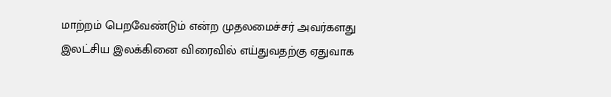மாற்றம் பெறவேண்டும் என்ற முதலமைச்சர் அவர்களது இலட்சிய இலக்கினை விரைவில் எய்துவதற்கு ஏதுவாக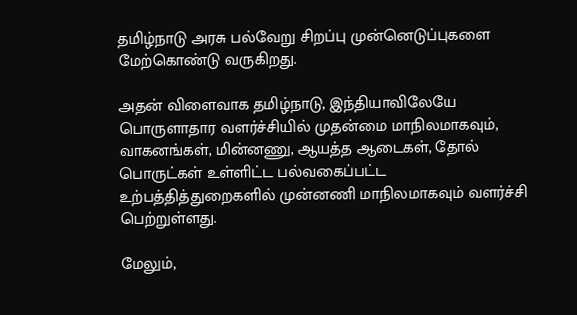தமிழ்நாடு அரசு பல்வேறு சிறப்பு முன்னெடுப்புகளை மேற்கொண்டு வருகிறது.

அதன் விளைவாக தமிழ்நாடு, இந்தியாவிலேயே பொருளாதார வளர்ச்சியில் முதன்மை மாநிலமாகவும், வாகனங்கள், மின்னணு, ஆயத்த ஆடைகள், தோல் பொருட்கள் உள்ளிட்ட பல்வகைப்பட்ட உற்பத்தித்துறைகளில் முன்னணி மாநிலமாகவும் வளர்ச்சி பெற்றுள்ளது.

மேலும்,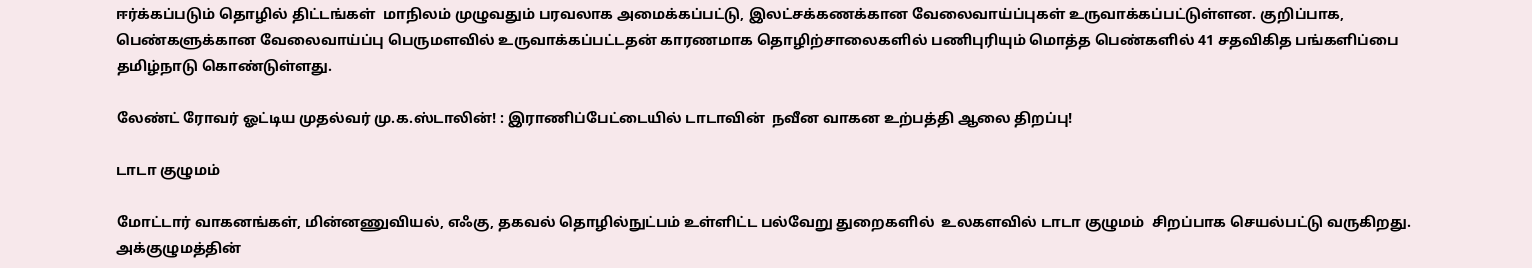ஈர்க்கப்படும் தொழில் திட்டங்கள்  மாநிலம் முழுவதும் பரவலாக அமைக்கப்பட்டு, இலட்சக்கணக்கான வேலைவாய்ப்புகள் உருவாக்கப்பட்டுள்ளன. குறிப்பாக, பெண்களுக்கான வேலைவாய்ப்பு பெருமளவில் உருவாக்கப்பட்டதன் காரணமாக தொழிற்சாலைகளில் பணிபுரியும் மொத்த பெண்களில் 41 சதவிகித பங்களிப்பை தமிழ்நாடு கொண்டுள்ளது.

லேண்ட் ரோவர் ஓட்டிய முதல்வர் மு.க.ஸ்டாலின்! : இராணிப்பேட்டையில் டாடாவின்  நவீன வாகன உற்பத்தி ஆலை திறப்பு!

டாடா குழுமம்

மோட்டார் வாகனங்கள், மின்னணுவியல், எஃகு, தகவல் தொழில்நுட்பம் உள்ளிட்ட பல்வேறு துறைகளில்  உலகளவில் டாடா குழுமம்  சிறப்பாக செயல்பட்டு வருகிறது. அக்குழுமத்தின்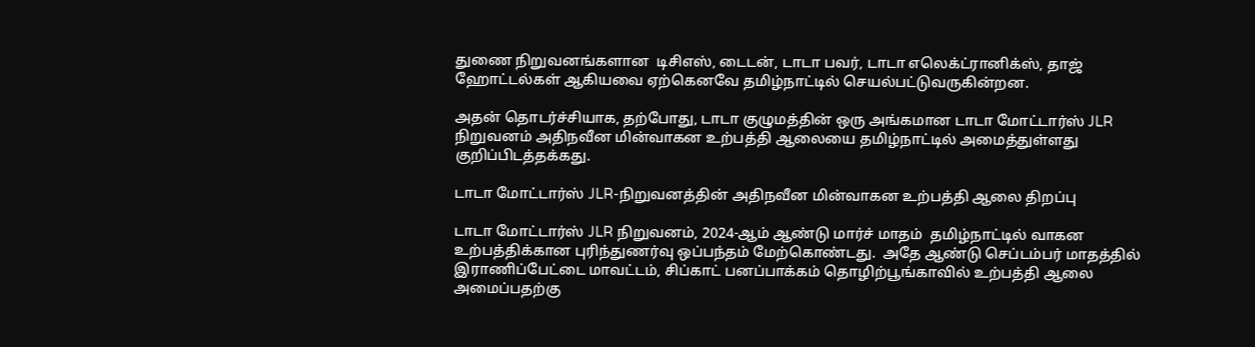துணை நிறுவனங்களான  டிசிஎஸ், டைடன், டாடா பவர், டாடா எலெக்ட்ரானிக்ஸ், தாஜ் ஹோட்டல்கள் ஆகியவை ஏற்கெனவே தமிழ்நாட்டில் செயல்பட்டுவருகின்றன.

அதன் தொடர்ச்சியாக, தற்போது, டாடா குழுமத்தின் ஒரு அங்கமான டாடா மோட்டார்ஸ் JLR நிறுவனம் அதிநவீன மின்வாகன உற்பத்தி ஆலையை தமிழ்நாட்டில் அமைத்துள்ளது குறிப்பிடத்தக்கது.

டாடா மோட்டார்ஸ் JLR-நிறுவனத்தின் அதிநவீன மின்வாகன உற்பத்தி ஆலை திறப்பு

டாடா மோட்டார்ஸ் JLR நிறுவனம், 2024-ஆம் ஆண்டு மார்ச் மாதம்  தமிழ்நாட்டில் வாகன உற்பத்திக்கான புரிந்துணர்வு ஒப்பந்தம் மேற்கொண்டது.  அதே ஆண்டு செப்டம்பர் மாதத்தில்  இராணிப்பேட்டை மாவட்டம், சிப்காட் பனப்பாக்கம் தொழிற்பூங்காவில் உற்பத்தி ஆலை அமைப்பதற்கு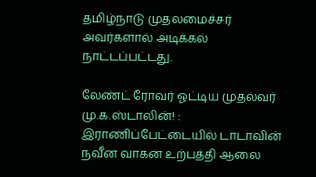தமிழ்நாடு முதலமைச்சர் அவர்களால் அடிக்கல் நாட்டப்பட்டது.

லேண்ட் ரோவர் ஓட்டிய முதல்வர் மு.க.ஸ்டாலின்! : இராணிப்பேட்டையில் டாடாவின்  நவீன வாகன உற்பத்தி ஆலை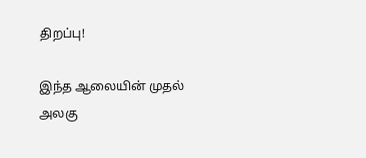திறப்பு!

இந்த ஆலையின் முதல் அலகு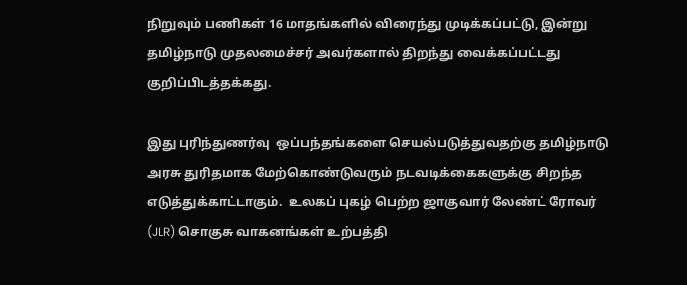நிறுவும் பணிகள் 16 மாதங்களில் விரைந்து முடிக்கப்பட்டு, இன்று தமிழ்நாடு முதலமைச்சர் அவர்களால் திறந்து வைக்கப்பட்டது குறிப்பிடத்தக்கது.

இது புரிந்துணர்வு  ஒப்பந்தங்களை செயல்படுத்துவதற்கு தமிழ்நாடு அரசு துரிதமாக மேற்கொண்டுவரும் நடவடிக்கைகளுக்கு சிறந்த எடுத்துக்காட்டாகும்.  உலகப் புகழ் பெற்ற ஜாகுவார் லேண்ட் ரோவர் (JLR) சொகுசு வாகனங்கள் உற்பத்தி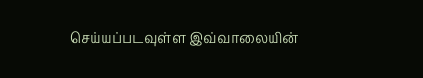செய்யப்படவுள்ள இவ்வாலையின்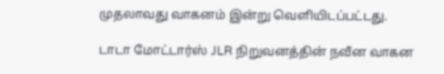முதலாவது வாகனம் இன்று வெளியிடப்பட்டது.

டாடா மோட்டார்ஸ் JLR நிறுவனத்தின் நவீன வாகன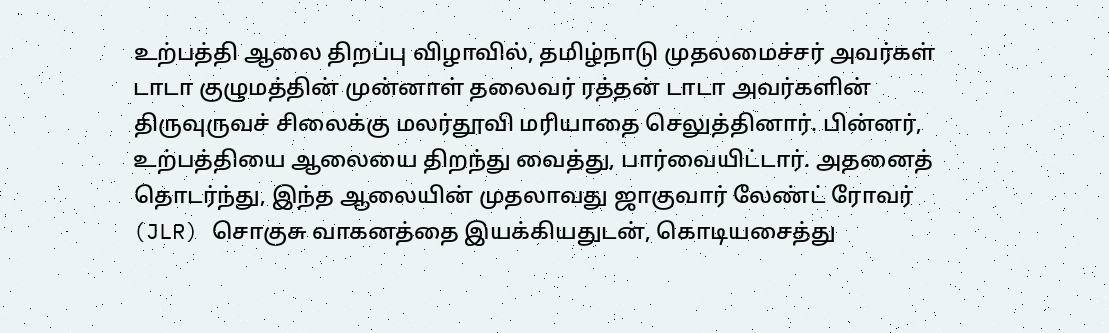உற்பத்தி ஆலை திறப்பு விழாவில், தமிழ்நாடு முதலமைச்சர் அவர்கள் டாடா குழுமத்தின் முன்னாள் தலைவர் ரத்தன் டாடா அவர்களின் திருவுருவச் சிலைக்கு மலர்தூவி மரியாதை செலுத்தினார். பின்னர், உற்பத்தியை ஆலையை திறந்து வைத்து, பார்வையிட்டார். அதனைத் தொடர்ந்து, இந்த ஆலையின் முதலாவது ஜாகுவார் லேண்ட் ரோவர் (JLR) சொகுசு வாகனத்தை இயக்கியதுடன், கொடியசைத்து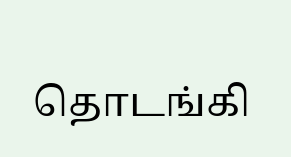தொடங்கி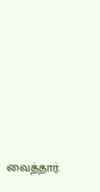வைத்தார்.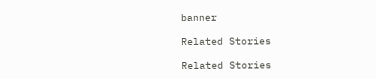banner

Related Stories

Related Stories